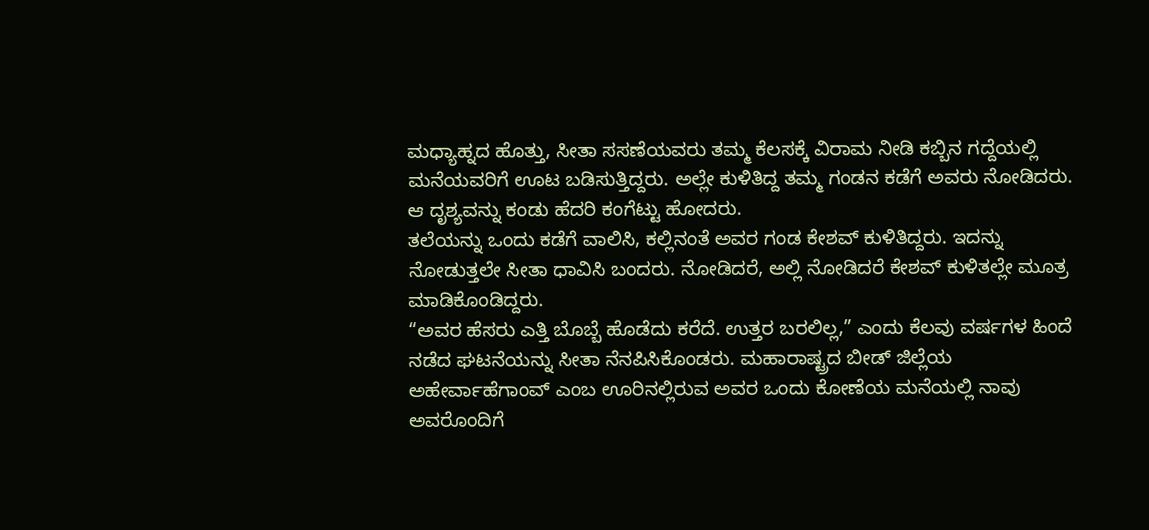ಮಧ್ಯಾಹ್ನದ ಹೊತ್ತು, ಸೀತಾ ಸಸಣೆಯವರು ತಮ್ಮ ಕೆಲಸಕ್ಕೆ ವಿರಾಮ ನೀಡಿ ಕಬ್ಬಿನ ಗದ್ದೆಯಲ್ಲಿ ಮನೆಯವರಿಗೆ ಊಟ ಬಡಿಸುತ್ತಿದ್ದರು. ಅಲ್ಲೇ ಕುಳಿತಿದ್ದ ತಮ್ಮ ಗಂಡನ ಕಡೆಗೆ ಅವರು ನೋಡಿದರು. ಆ ದೃಶ್ಯವನ್ನು ಕಂಡು ಹೆದರಿ ಕಂಗೆಟ್ಟು ಹೋದರು.
ತಲೆಯನ್ನು ಒಂದು ಕಡೆಗೆ ವಾಲಿಸಿ, ಕಲ್ಲಿನಂತೆ ಅವರ ಗಂಡ ಕೇಶವ್ ಕುಳಿತಿದ್ದರು. ಇದನ್ನು ನೋಡುತ್ತಲೇ ಸೀತಾ ಧಾವಿಸಿ ಬಂದರು. ನೋಡಿದರೆ, ಅಲ್ಲಿ ನೋಡಿದರೆ ಕೇಶವ್ ಕುಳಿತಲ್ಲೇ ಮೂತ್ರ ಮಾಡಿಕೊಂಡಿದ್ದರು.
“ಅವರ ಹೆಸರು ಎತ್ತಿ ಬೊಬ್ಬೆ ಹೊಡೆದು ಕರೆದೆ. ಉತ್ತರ ಬರಲಿಲ್ಲ,” ಎಂದು ಕೆಲವು ವರ್ಷಗಳ ಹಿಂದೆ ನಡೆದ ಘಟನೆಯನ್ನು ಸೀತಾ ನೆನಪಿಸಿಕೊಂಡರು. ಮಹಾರಾಷ್ಟ್ರದ ಬೀಡ್ ಜಿಲ್ಲೆಯ ಅಹೇರ್ವಾಹೆಗಾಂವ್ ಎಂಬ ಊರಿನಲ್ಲಿರುವ ಅವರ ಒಂದು ಕೋಣೆಯ ಮನೆಯಲ್ಲಿ ನಾವು ಅವರೊಂದಿಗೆ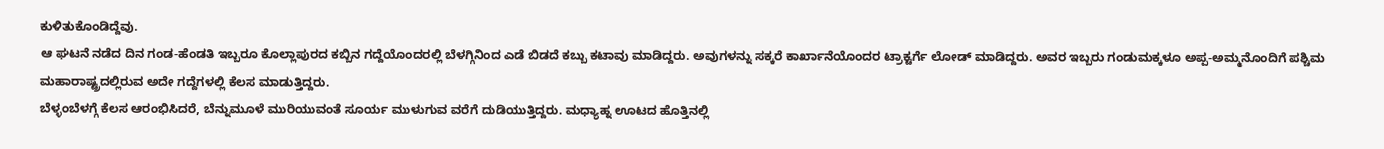ಕುಳಿತುಕೊಂಡಿದ್ದೆವು.
ಆ ಘಟನೆ ನಡೆದ ದಿನ ಗಂಡ-ಹೆಂಡತಿ ಇಬ್ಬರೂ ಕೊಲ್ಲಾಪುರದ ಕಬ್ಬಿನ ಗದ್ದೆಯೊಂದರಲ್ಲಿ ಬೆಳಗ್ಗಿನಿಂದ ಎಡೆ ಬಿಡದೆ ಕಬ್ಬು ಕಟಾವು ಮಾಡಿದ್ದರು. ಅವುಗಳನ್ನು ಸಕ್ಕರೆ ಕಾರ್ಖಾನೆಯೊಂದರ ಟ್ರಾಕ್ಟರ್ಗೆ ಲೋಡ್ ಮಾಡಿದ್ದರು. ಅವರ ಇಬ್ಬರು ಗಂಡುಮಕ್ಕಳೂ ಅಪ್ಪ-ಅಮ್ಮನೊಂದಿಗೆ ಪಶ್ಚಿಮ ಮಹಾರಾಷ್ಟ್ರದಲ್ಲಿರುವ ಅದೇ ಗದ್ದೆಗಳಲ್ಲಿ ಕೆಲಸ ಮಾಡುತ್ತಿದ್ದರು.
ಬೆಳ್ಳಂಬೆಳಗ್ಗೆ ಕೆಲಸ ಆರಂಭಿಸಿದರೆ, ಬೆನ್ನುಮೂಳೆ ಮುರಿಯುವಂತೆ ಸೂರ್ಯ ಮುಳುಗುವ ವರೆಗೆ ದುಡಿಯುತ್ತಿದ್ದರು. ಮಧ್ಯಾಹ್ನ ಊಟದ ಹೊತ್ತಿನಲ್ಲಿ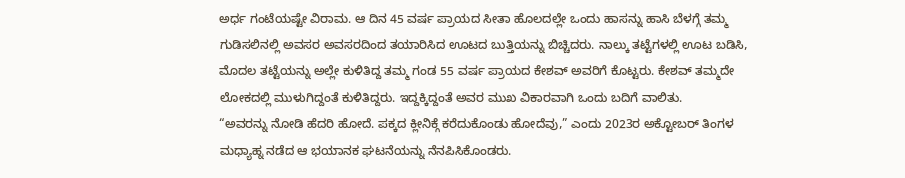ಅರ್ಧ ಗಂಟೆಯಷ್ಟೇ ವಿರಾಮ. ಆ ದಿನ 45 ವರ್ಷ ಪ್ರಾಯದ ಸೀತಾ ಹೊಲದಲ್ಲೇ ಒಂದು ಹಾಸನ್ನು ಹಾಸಿ ಬೆಳಗ್ಗೆ ತಮ್ಮ ಗುಡಿಸಲಿನಲ್ಲಿ ಅವಸರ ಅವಸರದಿಂದ ತಯಾರಿಸಿದ ಊಟದ ಬುತ್ತಿಯನ್ನು ಬಿಚ್ಚಿದರು. ನಾಲ್ಕು ತಟ್ಟೆಗಳಲ್ಲಿ ಊಟ ಬಡಿಸಿ, ಮೊದಲ ತಟ್ಟೆಯನ್ನು ಅಲ್ಲೇ ಕುಳಿತಿದ್ದ ತಮ್ಮ ಗಂಡ 55 ವರ್ಷ ಪ್ರಾಯದ ಕೇಶವ್ ಅವರಿಗೆ ಕೊಟ್ಟರು. ಕೇಶವ್ ತಮ್ಮದೇ ಲೋಕದಲ್ಲಿ ಮುಳುಗಿದ್ದಂತೆ ಕುಳಿತಿದ್ದರು. ಇದ್ದಕ್ಕಿದ್ದಂತೆ ಅವರ ಮುಖ ವಿಕಾರವಾಗಿ ಒಂದು ಬದಿಗೆ ವಾಲಿತು.
“ಅವರನ್ನು ನೋಡಿ ಹೆದರಿ ಹೋದೆ. ಪಕ್ಕದ ಕ್ಲೀನಿಕ್ಗೆ ಕರೆದುಕೊಂಡು ಹೋದೆವು,” ಎಂದು 2023ರ ಅಕ್ಟೋಬರ್ ತಿಂಗಳ ಮಧ್ಯಾಹ್ನ ನಡೆದ ಆ ಭಯಾನಕ ಘಟನೆಯನ್ನು ನೆನಪಿಸಿಕೊಂಡರು.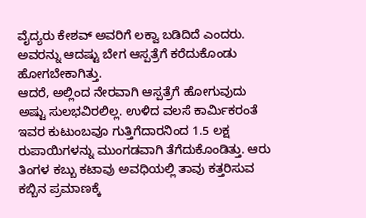ವೈದ್ಯರು ಕೇಶವ್ ಅವರಿಗೆ ಲಕ್ವಾ ಬಡಿದಿದೆ ಎಂದರು. ಅವರನ್ನು ಆದಷ್ಟು ಬೇಗ ಆಸ್ಪತ್ರೆಗೆ ಕರೆದುಕೊಂಡು ಹೋಗಬೇಕಾಗಿತ್ತು.
ಆದರೆ, ಅಲ್ಲಿಂದ ನೇರವಾಗಿ ಆಸ್ಪತ್ರೆಗೆ ಹೋಗುವುದು ಅಷ್ಟು ಸುಲಭವಿರಲಿಲ್ಲ. ಉಳಿದ ವಲಸೆ ಕಾರ್ಮಿಕರಂತೆ ಇವರ ಕುಟುಂಬವೂ ಗುತ್ತಿಗೆದಾರನಿಂದ 1.5 ಲಕ್ಷ ರುಪಾಯಿಗಳನ್ನು ಮುಂಗಡವಾಗಿ ತೆಗೆದುಕೊಂಡಿತ್ತು. ಆರು ತಿಂಗಳ ಕಬ್ಬು ಕಟಾವು ಅವಧಿಯಲ್ಲಿ ತಾವು ಕತ್ತರಿಸುವ ಕಬ್ಬಿನ ಪ್ರಮಾಣಕ್ಕೆ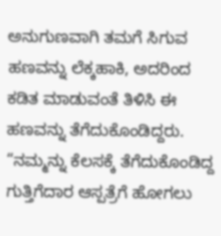ಅನುಗುಣವಾಗಿ ತಮಗೆ ಸಿಗುವ ಹಣವನ್ನು ಲೆಕ್ಕಹಾಕಿ, ಅದರಿಂದ ಕಡಿತ ಮಾಡುವಂತೆ ತಿಳಿಸಿ ಈ ಹಣವನ್ನು ತೆಗೆದುಕೊಂಡಿದ್ದರು.
“ನಮ್ಮನ್ನು ಕೆಲಸಕ್ಕೆ ತೆಗೆದುಕೊಂಡಿದ್ದ ಗುತ್ತಿಗೆದಾರ ಆಸ್ಪತ್ರೆಗೆ ಹೋಗಲು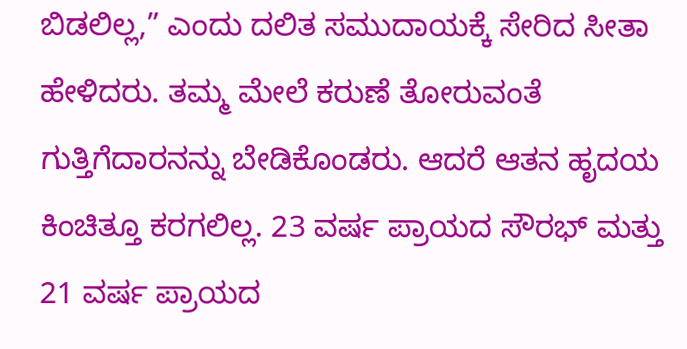ಬಿಡಲಿಲ್ಲ,” ಎಂದು ದಲಿತ ಸಮುದಾಯಕ್ಕೆ ಸೇರಿದ ಸೀತಾ ಹೇಳಿದರು. ತಮ್ಮ ಮೇಲೆ ಕರುಣೆ ತೋರುವಂತೆ ಗುತ್ತಿಗೆದಾರನನ್ನು ಬೇಡಿಕೊಂಡರು. ಆದರೆ ಆತನ ಹೃದಯ ಕಿಂಚಿತ್ತೂ ಕರಗಲಿಲ್ಲ. 23 ವರ್ಷ ಪ್ರಾಯದ ಸೌರಭ್ ಮತ್ತು 21 ವರ್ಷ ಪ್ರಾಯದ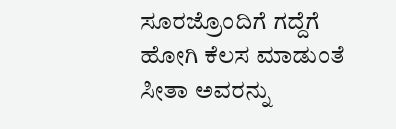ಸೂರಜ್ರೊಂದಿಗೆ ಗದ್ದೆಗೆ ಹೋಗಿ ಕೆಲಸ ಮಾಡುಂತೆ ಸೀತಾ ಅವರನ್ನು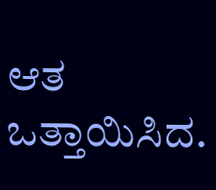ಆತ ಒತ್ತಾಯಿಸಿದ.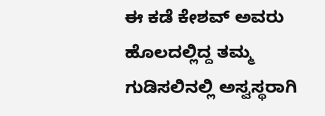ಈ ಕಡೆ ಕೇಶವ್ ಅವರು ಹೊಲದಲ್ಲಿದ್ದ ತಮ್ಮ ಗುಡಿಸಲಿನಲ್ಲಿ ಅಸ್ವಸ್ಥರಾಗಿ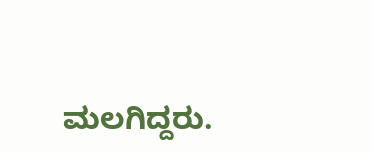ಮಲಗಿದ್ದರು.